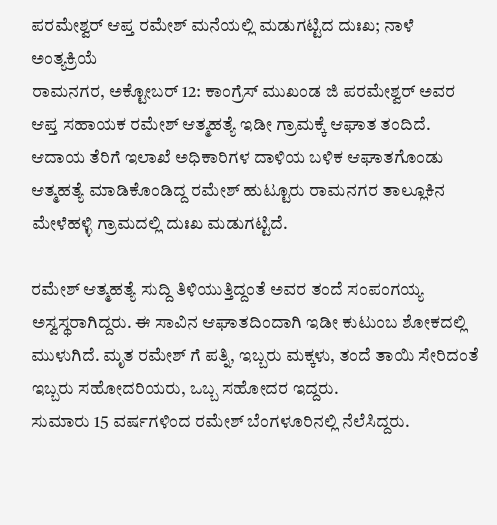ಪರಮೇಶ್ವರ್ ಆಪ್ತ ರಮೇಶ್ ಮನೆಯಲ್ಲಿ ಮಡುಗಟ್ಟಿದ ದುಃಖ; ನಾಳೆ ಅಂತ್ಯಕ್ರಿಯೆ
ರಾಮನಗರ, ಅಕ್ಟೋಬರ್ 12: ಕಾಂಗ್ರೆಸ್ ಮುಖಂಡ ಜಿ ಪರಮೇಶ್ವರ್ ಅವರ ಆಪ್ತ ಸಹಾಯಕ ರಮೇಶ್ ಆತ್ಮಹತ್ಯೆ ಇಡೀ ಗ್ರಾಮಕ್ಕೆ ಆಘಾತ ತಂದಿದೆ. ಆದಾಯ ತೆರಿಗೆ ಇಲಾಖೆ ಅಧಿಕಾರಿಗಳ ದಾಳಿಯ ಬಳಿಕ ಆಘಾತಗೊಂಡು ಆತ್ಮಹತ್ಯೆ ಮಾಡಿಕೊಂಡಿದ್ದ ರಮೇಶ್ ಹುಟ್ಟೂರು ರಾಮನಗರ ತಾಲ್ಲೂಕಿನ ಮೇಳೆಹಳ್ಳಿ ಗ್ರಾಮದಲ್ಲಿ ದುಃಖ ಮಡುಗಟ್ಟಿದೆ.

ರಮೇಶ್ ಆತ್ಮಹತ್ಯೆ ಸುದ್ದಿ ತಿಳಿಯುತ್ತಿದ್ದಂತೆ ಅವರ ತಂದೆ ಸಂಪಂಗಯ್ಯ ಅಸ್ವಸ್ಥರಾಗಿದ್ದರು. ಈ ಸಾವಿನ ಆಘಾತದಿಂದಾಗಿ ಇಡೀ ಕುಟುಂಬ ಶೋಕದಲ್ಲಿ ಮುಳುಗಿದೆ. ಮೃತ ರಮೇಶ್ ಗೆ ಪತ್ನಿ, ಇಬ್ಬರು ಮಕ್ಕಳು, ತಂದೆ ತಾಯಿ ಸೇರಿದಂತೆ ಇಬ್ಬರು ಸಹೋದರಿಯರು, ಒಬ್ಬ ಸಹೋದರ ಇದ್ದರು.
ಸುಮಾರು 15 ವರ್ಷಗಳಿಂದ ರಮೇಶ್ ಬೆಂಗಳೂರಿನಲ್ಲಿ ನೆಲೆಸಿದ್ದರು.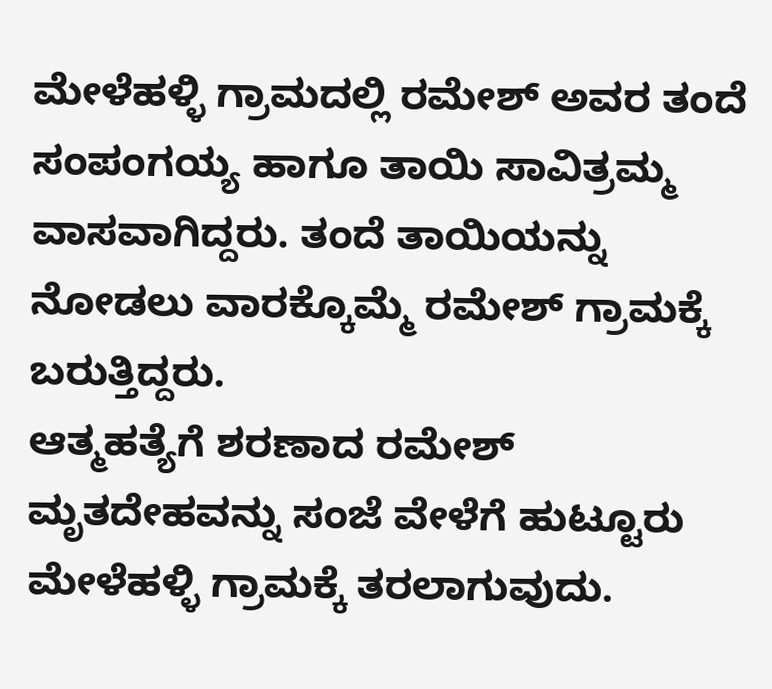ಮೇಳೆಹಳ್ಳಿ ಗ್ರಾಮದಲ್ಲಿ ರಮೇಶ್ ಅವರ ತಂದೆ ಸಂಪಂಗಯ್ಯ ಹಾಗೂ ತಾಯಿ ಸಾವಿತ್ರಮ್ಮ ವಾಸವಾಗಿದ್ದರು. ತಂದೆ ತಾಯಿಯನ್ನು ನೋಡಲು ವಾರಕ್ಕೊಮ್ಮೆ ರಮೇಶ್ ಗ್ರಾಮಕ್ಕೆ ಬರುತ್ತಿದ್ದರು.
ಆತ್ಮಹತ್ಯೆಗೆ ಶರಣಾದ ರಮೇಶ್ ಮೃತದೇಹವನ್ನು ಸಂಜೆ ವೇಳೆಗೆ ಹುಟ್ಟೂರು ಮೇಳೆಹಳ್ಳಿ ಗ್ರಾಮಕ್ಕೆ ತರಲಾಗುವುದು.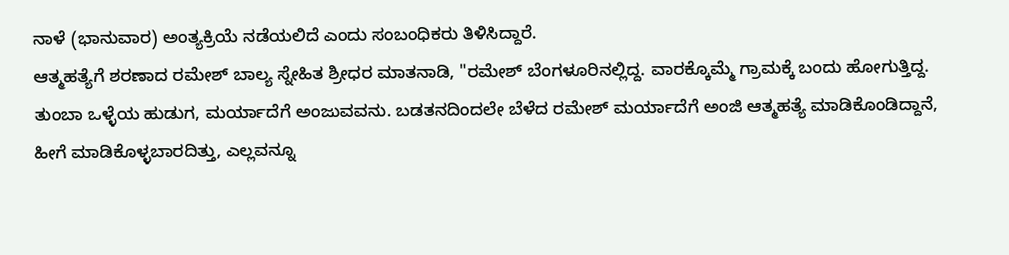ನಾಳೆ (ಭಾನುವಾರ) ಅಂತ್ಯಕ್ರಿಯೆ ನಡೆಯಲಿದೆ ಎಂದು ಸಂಬಂಧಿಕರು ತಿಳಿಸಿದ್ದಾರೆ.
ಆತ್ಮಹತ್ಯೆಗೆ ಶರಣಾದ ರಮೇಶ್ ಬಾಲ್ಯ ಸ್ನೇಹಿತ ಶ್ರೀಧರ ಮಾತನಾಡಿ, "ರಮೇಶ್ ಬೆಂಗಳೂರಿನಲ್ಲಿದ್ದ. ವಾರಕ್ಕೊಮ್ಮೆ ಗ್ರಾಮಕ್ಕೆ ಬಂದು ಹೋಗುತ್ತಿದ್ದ. ತುಂಬಾ ಒಳ್ಳೆಯ ಹುಡುಗ, ಮರ್ಯಾದೆಗೆ ಅಂಜುವವನು. ಬಡತನದಿಂದಲೇ ಬೆಳೆದ ರಮೇಶ್ ಮರ್ಯಾದೆಗೆ ಅಂಜಿ ಆತ್ಮಹತ್ಯೆ ಮಾಡಿಕೊಂಡಿದ್ದಾನೆ, ಹೀಗೆ ಮಾಡಿಕೊಳ್ಳಬಾರದಿತ್ತು, ಎಲ್ಲವನ್ನೂ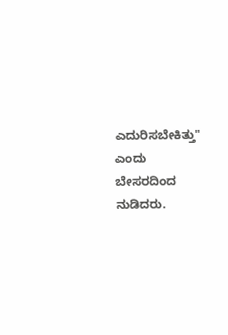ಎದುರಿಸಬೇಕಿತ್ತು" ಎಂದು ಬೇಸರದಿಂದ ನುಡಿದರು.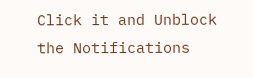Click it and Unblock the Notifications